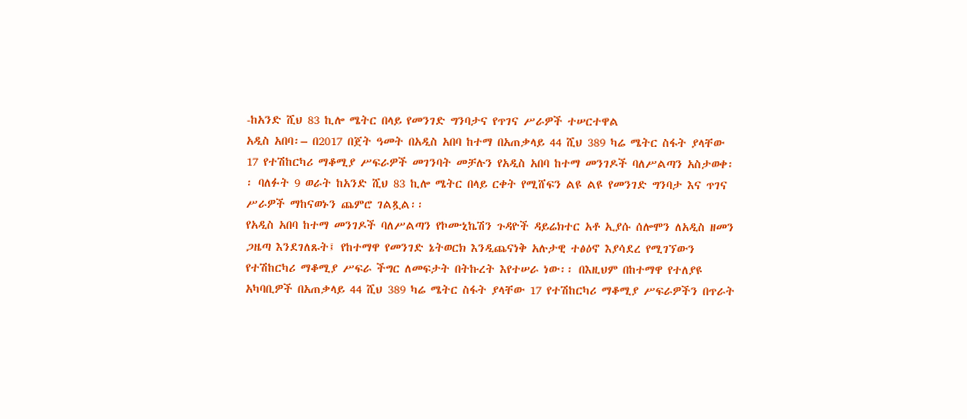-ከአንድ ሺህ 83 ኪሎ ሜትር በላይ የመንገድ ግንባታና የጥገና ሥራዎች ተሠርተዋል
አዲስ አበባ፡– በ2017 በጀት ዓመት በአዲስ አበባ ከተማ በአጠቃላይ 44 ሺህ 389 ካሬ ሜትር ስፋት ያላቸው 17 የተሽከርካሪ ማቆሚያ ሥፍራዎች መገንባት መቻሉን የአዲስ አበባ ከተማ መንገዶች ባለሥልጣን አስታወቀ፡፡ ባለፉት 9 ወራት ከአንድ ሺህ 83 ኪሎ ሜትር በላይ ርቀት የሚሸፍን ልዩ ልዩ የመንገድ ግንባታ እና ጥገና ሥራዎች ማከናወኑን ጨምሮ ገልጿል፡፡
የአዲስ አበባ ከተማ መንገዶች ባለሥልጣን የኮሙኒኬሽን ጉዳዮች ዳይሬክተር አቶ ኢያሱ ሰሎሞን ለአዲስ ዘመን ጋዜጣ እንደገለጹት፤ የከተማዋ የመንገድ ኔትወርክ እንዲጨናነቅ አሉታዊ ተፅዕኖ እያሳደረ የሚገኘውን የተሽከርካሪ ማቆሚያ ሥፍራ ችግር ለመፍታት በትኩረት እየተሠራ ነው፡፡ በእዚህም በከተማዋ የተለያዩ አካባቢዎች በአጠቃላይ 44 ሺህ 389 ካሬ ሜትር ስፋት ያላቸው 17 የተሽከርካሪ ማቆሚያ ሥፍራዎችን በጥራት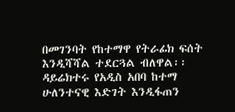በመገንባት የከተማዋ የትራፊክ ፍሰት እንዲሻሻል ተደርጓል ብለዋል፡፡
ዳይሬክተሩ የአዲስ አበባ ከተማ ሁለንተናዊ እድገት እንዲፋጠን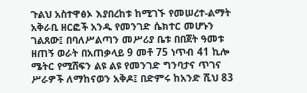ጉልህ አስተዋፅኦ እያበረከቱ ከሚገኙ የመሠረተ-ልማት አቅራቢ ዘርፎች አንዱ የመንገድ ሴክተር መሆኑን ገልጸው፤ በባለሥልጣን መሥሪያ ቤቱ በበጀት ዓመቱ ዘጠኝ ወራት በአጠቃላይ 9 መቶ 75 ነጥብ 41 ኪሎ ሜትር የሚሸፍን ልዩ ልዩ የመንገድ ግንባታና ጥገና ሥራዎች ለማከናወን አቅዶ፤ በድምሩ ከአንድ ሺህ 83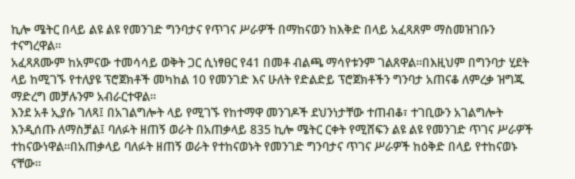ኪሎ ሜትር በላይ ልዩ ልዩ የመንገድ ግንባታና የጥገና ሥራዎች በማከናወን ከእቅድ በላይ አፈጻጸም ማስመዝገቡን ተናግረዋል።
አፈጻጸሙም ከአምናው ተመሳሳይ ወቅት ጋር ሲነፃፀር የ41 በመቶ ብልጫ ማሳየቱንም ገልጸዋል።በእዚህም በግንባታ ሂደት ላይ ከሚገኙ የተለያዩ ፕሮጀክቶች መካከል 10 የመንገድ እና ሁለት የድልድይ ፕሮጀክቶችን ግንባታ አጠናቆ ለምረቃ ዝግጁ ማድረግ መቻሉንም አብራርተዋል።
እንደ አቶ ኢያሱ ገለጻ፤ በአገልግሎት ላይ የሚገኙ የከተማዋ መንገዶች ደህንነታቸው ተጠብቆ፣ ተገቢውን አገልግሎት እንዲሰጡ ለማስቻል፤ ባለፉት ዘጠኝ ወራት በአጠቃላይ 835 ኪሎ ሜትር ርቀት የሚሸፍን ልዩ ልዩ የመንገድ ጥገና ሥራዎች ተከናውነዋል።በአጠቃላይ ባለፉት ዘጠኝ ወራት የተከናወኑት የመንገድ ግንባታና ጥገና ሥራዎች ከዕቅድ በላይ የተከናወኑ ናቸው።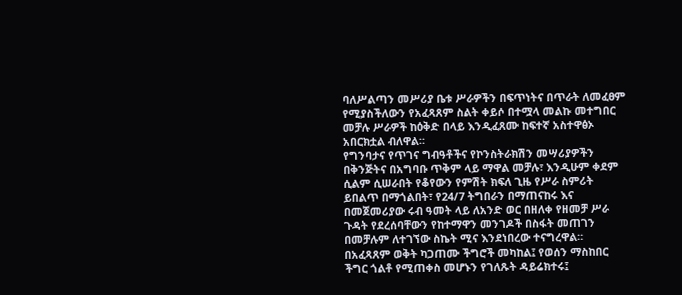ባለሥልጣን መሥሪያ ቤቱ ሥራዎችን በፍጥነትና በጥራት ለመፈፀም የሚያስችለውን የአፈጻጸም ስልት ቀይሶ በተሟላ መልኩ መተግበር መቻሉ ሥራዎች ከዕቅድ በላይ እንዲፈጸሙ ከፍተኛ አስተዋፅኦ አበርክቷል ብለዋል።
የግንባታና የጥገና ግብዓቶችና የኮንስትራክሽን መሣሪያዎችን በቅንጅትና በአግባቡ ጥቅም ላይ ማዋል መቻሉ፣ እንዲሁም ቀደም ሲልም ሲሠራበት የቆየውን የምሽት ክፍለ ጊዜ የሥራ ስምሪት ይበልጥ በማጎልበት፣ የ24/7 ትግበራን በማጠናከሩ እና በመጀመሪያው ሩብ ዓመት ላይ ለአንድ ወር በዘለቀ የዘመቻ ሥራ ጉዳት የደረሰባቸውን የከተማዋን መንገዶች በስፋት መጠገን በመቻሉም ለተገኘው ስኬት ሚና እንደነበረው ተናግረዋል።
በአፈጻጸም ወቅት ካጋጠሙ ችግሮች መካከል፤ የወሰን ማስከበር ችግር ጎልቶ የሚጠቀስ መሆኑን የገለጹት ዳይሬክተሩ፤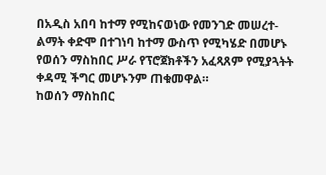በአዲስ አበባ ከተማ የሚከናወነው የመንገድ መሠረተ-ልማት ቀድሞ በተገነባ ከተማ ውስጥ የሚካሄድ በመሆኑ የወሰን ማስከበር ሥራ የፕሮጀክቶችን አፈጻጸም የሚያጓትት ቀዳሚ ችግር መሆኑንም ጠቁመዋል።
ከወሰን ማስከበር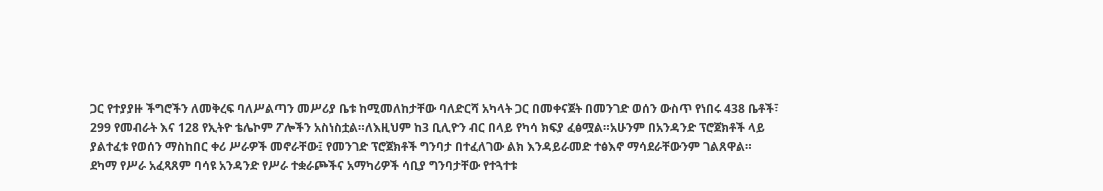ጋር የተያያዙ ችግሮችን ለመቅረፍ ባለሥልጣን መሥሪያ ቤቱ ከሚመለከታቸው ባለድርሻ አካላት ጋር በመቀናጀት በመንገድ ወሰን ውስጥ የነበሩ 438 ቤቶች፣ 299 የመብራት እና 128 የኢትዮ ቴሌኮም ፖሎችን አስነስቷል።ለእዚህም ከ3 ቢሊዮን ብር በላይ የካሳ ክፍያ ፈፅሟል።አሁንም በአንዳንድ ፕሮጀክቶች ላይ ያልተፈቱ የወሰን ማስከበር ቀሪ ሥራዎች መኖራቸው፤ የመንገድ ፕሮጀክቶች ግንባታ በተፈለገው ልክ እንዳይራመድ ተፅእኖ ማሳደራቸውንም ገልጸዋል።
ደካማ የሥራ አፈጻጸም ባሳዩ አንዳንድ የሥራ ተቋራጮችና አማካሪዎች ሳቢያ ግንባታቸው የተጓተቱ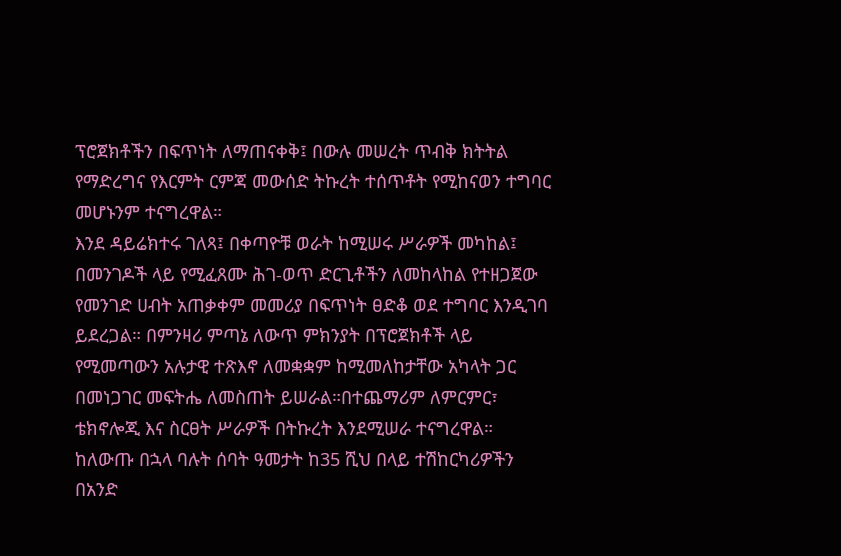ፕሮጀክቶችን በፍጥነት ለማጠናቀቅ፤ በውሉ መሠረት ጥብቅ ክትትል የማድረግና የእርምት ርምጃ መውሰድ ትኩረት ተሰጥቶት የሚከናወን ተግባር መሆኑንም ተናግረዋል።
እንደ ዳይሬክተሩ ገለጻ፤ በቀጣዮቹ ወራት ከሚሠሩ ሥራዎች መካከል፤ በመንገዶች ላይ የሚፈጸሙ ሕገ-ወጥ ድርጊቶችን ለመከላከል የተዘጋጀው የመንገድ ሀብት አጠቃቀም መመሪያ በፍጥነት ፀድቆ ወደ ተግባር እንዲገባ ይደረጋል። በምንዛሪ ምጣኔ ለውጥ ምክንያት በፕሮጀክቶች ላይ የሚመጣውን አሉታዊ ተጽእኖ ለመቋቋም ከሚመለከታቸው አካላት ጋር በመነጋገር መፍትሔ ለመስጠት ይሠራል።በተጨማሪም ለምርምር፣ ቴክኖሎጂ እና ስርፀት ሥራዎች በትኩረት እንደሚሠራ ተናግረዋል።
ከለውጡ በኋላ ባሉት ሰባት ዓመታት ከ35 ሺህ በላይ ተሽከርካሪዎችን በአንድ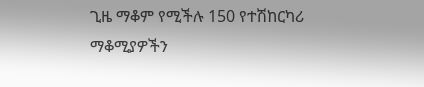ጊዜ ማቆም የሚችሉ 150 የተሽከርካሪ ማቆሚያዎችን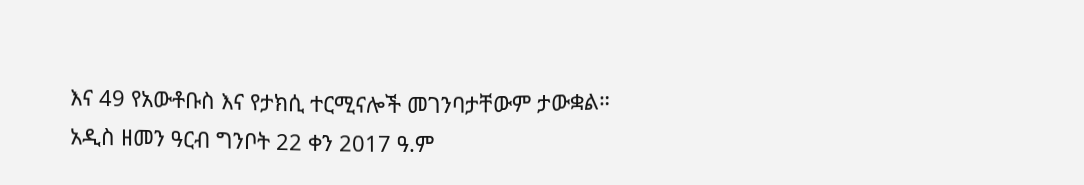እና 49 የአውቶቡስ እና የታክሲ ተርሚናሎች መገንባታቸውም ታውቋል።
አዲስ ዘመን ዓርብ ግንቦት 22 ቀን 2017 ዓ.ም